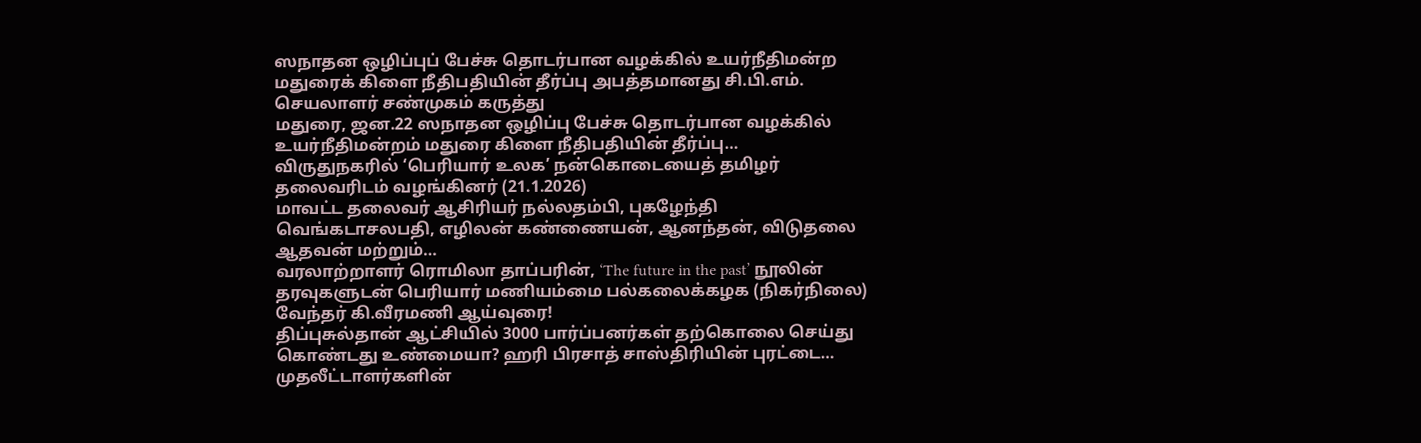ஸநாதன ஒழிப்புப் பேச்சு தொடர்பான வழக்கில் உயர்நீதிமன்ற மதுரைக் கிளை நீதிபதியின் தீர்ப்பு அபத்தமானது சி.பி.எம். செயலாளர் சண்முகம் கருத்து
மதுரை, ஜன.22 ஸநாதன ஒழிப்பு பேச்சு தொடர்பான வழக்கில் உயர்நீதிமன்றம் மதுரை கிளை நீதிபதியின் தீர்ப்பு…
விருதுநகரில் ‘பெரியார் உலக’ நன்கொடையைத் தமிழர் தலைவரிடம் வழங்கினர் (21.1.2026)
மாவட்ட தலைவர் ஆசிரியர் நல்லதம்பி, புகழேந்தி வெங்கடாசலபதி, எழிலன் கண்ணையன், ஆனந்தன், விடுதலை ஆதவன் மற்றும்…
வரலாற்றாளர் ரொமிலா தாப்பரின், ‘The future in the past’ நூலின் தரவுகளுடன் பெரியார் மணியம்மை பல்கலைக்கழக (நிகர்நிலை) வேந்தர் கி.வீரமணி ஆய்வுரை!
திப்புசுல்தான் ஆட்சியில் 3000 பார்ப்பனர்கள் தற்கொலை செய்து கொண்டது உண்மையா? ஹரி பிரசாத் சாஸ்திரியின் புரட்டை…
முதலீட்டாளர்களின்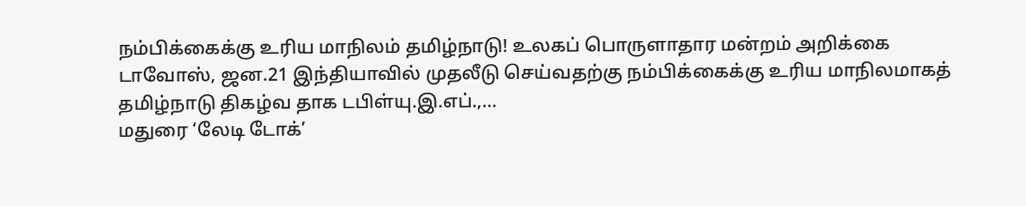நம்பிக்கைக்கு உரிய மாநிலம் தமிழ்நாடு! உலகப் பொருளாதார மன்றம் அறிக்கை
டாவோஸ், ஜன.21 இந்தியாவில் முதலீடு செய்வதற்கு நம்பிக்கைக்கு உரிய மாநிலமாகத் தமிழ்நாடு திகழ்வ தாக டபிள்யு.இ.எப்.,…
மதுரை ‘லேடி டோக்’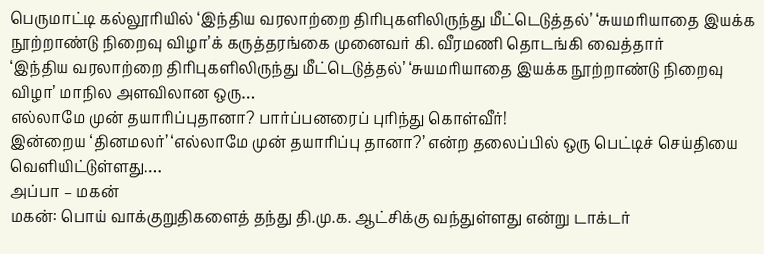பெருமாட்டி கல்லூரியில் ‘இந்திய வரலாற்றை திரிபுகளிலிருந்து மீட்டெடுத்தல்’ ‘சுயமரியாதை இயக்க நூற்றாண்டு நிறைவு விழா’க் கருத்தரங்கை முனைவர் கி. வீரமணி தொடங்கி வைத்தார்
‘இந்திய வரலாற்றை திரிபுகளிலிருந்து மீட்டெடுத்தல்’ ‘சுயமரியாதை இயக்க நூற்றாண்டு நிறைவு விழா’ மாநில அளவிலான ஒரு…
எல்லாமே முன் தயாரிப்புதானா? பார்ப்பனரைப் புரிந்து கொள்வீர்!
இன்றைய ‘தினமலர்’ ‘எல்லாமே முன் தயாரிப்பு தானா?’ என்ற தலைப்பில் ஒரு பெட்டிச் செய்தியை வெளியிட்டுள்ளது.…
அப்பா – மகன்
மகன்: பொய் வாக்குறுதிகளைத் தந்து தி.மு.க. ஆட்சிக்கு வந்துள்ளது என்று டாக்டர்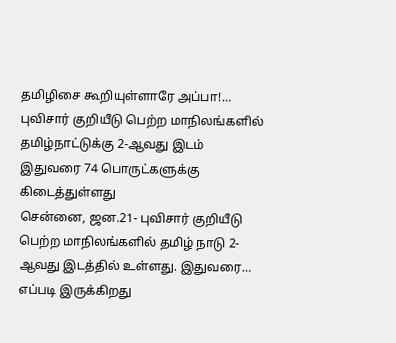தமிழிசை கூறியுள்ளாரே அப்பா!…
புவிசார் குறியீடு பெற்ற மாநிலங்களில் தமிழ்நாட்டுக்கு 2-ஆவது இடம் இதுவரை 74 பொருட்களுக்கு கிடைத்துள்ளது
சென்னை, ஜன.21- புவிசார் குறியீடு பெற்ற மாநிலங்களில் தமிழ் நாடு 2-ஆவது இடத்தில் உள்ளது. இதுவரை…
எப்படி இருக்கிறது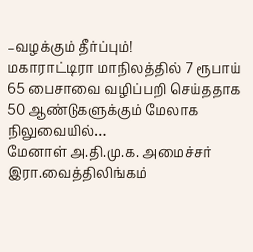–வழக்கும் தீர்ப்பும்!
மகாராட்டிரா மாநிலத்தில் 7 ரூபாய் 65 பைசாவை வழிப்பறி செய்ததாக 50 ஆண்டுகளுக்கும் மேலாக நிலுவையில்…
மேனாள் அ.தி.மு.க. அமைச்சர் இரா.வைத்திலிங்கம்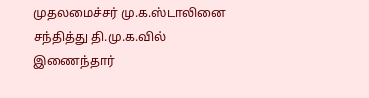முதலமைச்சர் மு.க.ஸ்டாலினை சந்தித்து தி.மு.க.வில் இணைந்தார்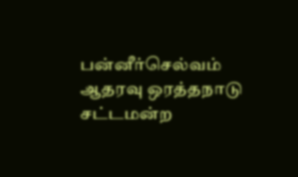பன்னீர்செல்வம் ஆதரவு ஒரத்தநாடு சட்டமன்ற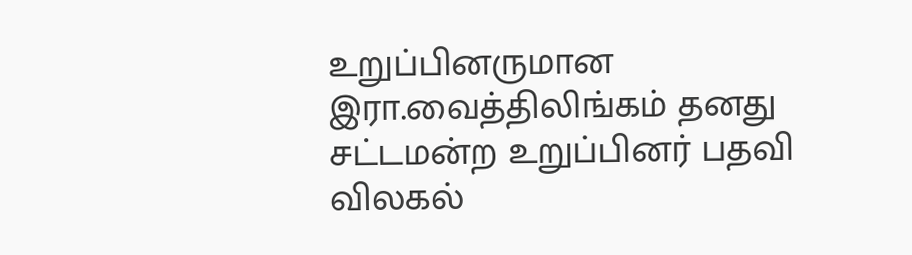உறுப்பினருமான இரா.வைத்திலிங்கம் தனது சட்டமன்ற உறுப்பினர் பதவி விலகல்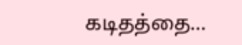கடிதத்தை…